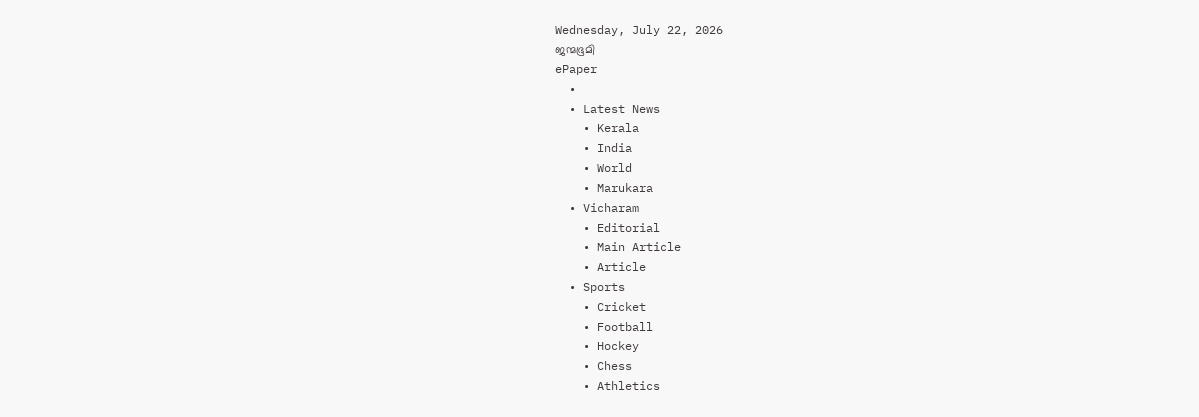Wednesday, July 22, 2026
ജന്മഭൂമി
ePaper
  •
  • Latest News
    • Kerala
    • India
    • World
    • Marukara
  • Vicharam
    • Editorial
    • Main Article
    • Article
  • Sports
    • Cricket
    • Football
    • Hockey
    • Chess
    • Athletics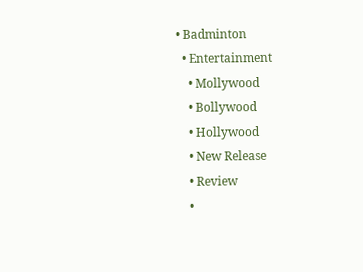• Badminton
  • Entertainment
    • Mollywood
    • Bollywood
    • Hollywood
    • New Release
    • Review
    •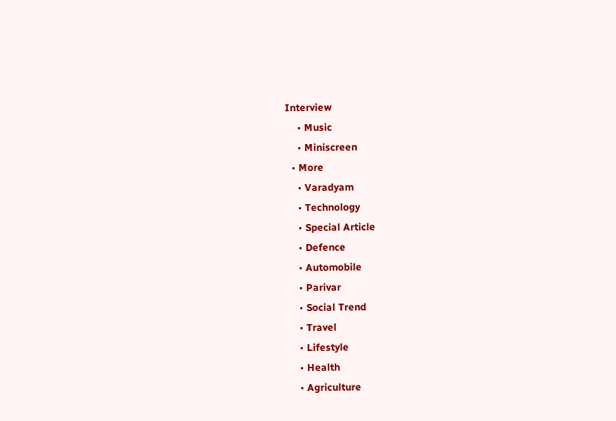Interview
    • Music
    • Miniscreen
  • More
    • Varadyam
    • Technology
    • Special Article
    • Defence
    • Automobile
    • Parivar
    • Social Trend
    • Travel
    • Lifestyle
    • Health
    • Agriculture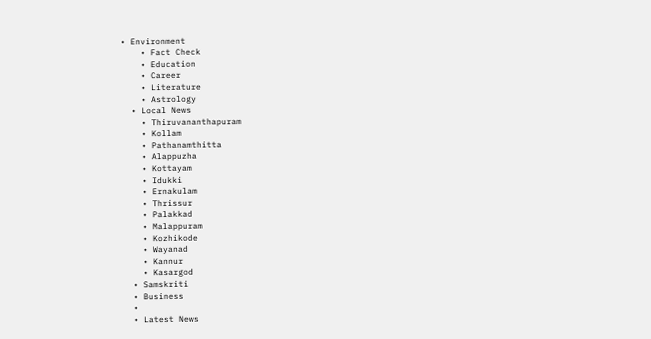• Environment
    • Fact Check
    • Education
    • Career
    • Literature
    • Astrology
  • Local News
    • Thiruvananthapuram
    • Kollam
    • Pathanamthitta
    • Alappuzha
    • Kottayam
    • Idukki
    • Ernakulam
    • Thrissur
    • Palakkad
    • Malappuram
    • Kozhikode
    • Wayanad
    • Kannur
    • Kasargod
  • Samskriti
  • Business
  •
  • Latest News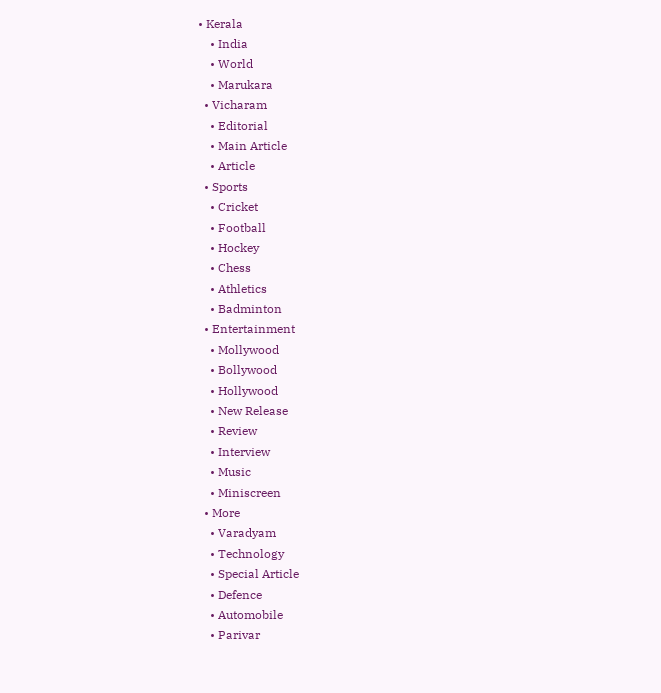• Kerala
    • India
    • World
    • Marukara
  • Vicharam
    • Editorial
    • Main Article
    • Article
  • Sports
    • Cricket
    • Football
    • Hockey
    • Chess
    • Athletics
    • Badminton
  • Entertainment
    • Mollywood
    • Bollywood
    • Hollywood
    • New Release
    • Review
    • Interview
    • Music
    • Miniscreen
  • More
    • Varadyam
    • Technology
    • Special Article
    • Defence
    • Automobile
    • Parivar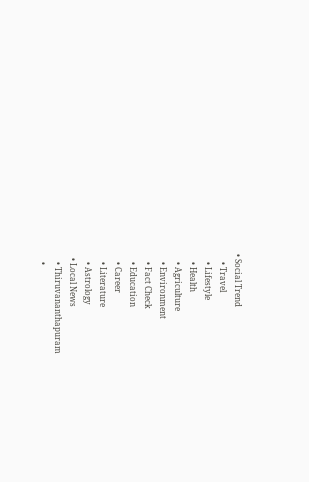• Social Trend
    • Travel
    • Lifestyle
    • Health
    • Agriculture
    • Environment
    • Fact Check
    • Education
    • Career
    • Literature
    • Astrology
  • Local News
    • Thiruvananthapuram
    •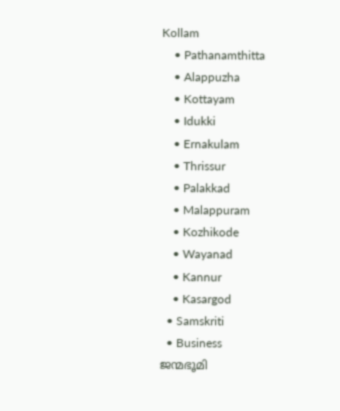Kollam
    • Pathanamthitta
    • Alappuzha
    • Kottayam
    • Idukki
    • Ernakulam
    • Thrissur
    • Palakkad
    • Malappuram
    • Kozhikode
    • Wayanad
    • Kannur
    • Kasargod
  • Samskriti
  • Business
ജന്മഭൂമി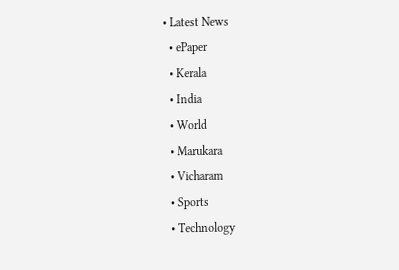• Latest News
  • ePaper
  • Kerala
  • India
  • World
  • Marukara
  • Vicharam
  • Sports
  • Technology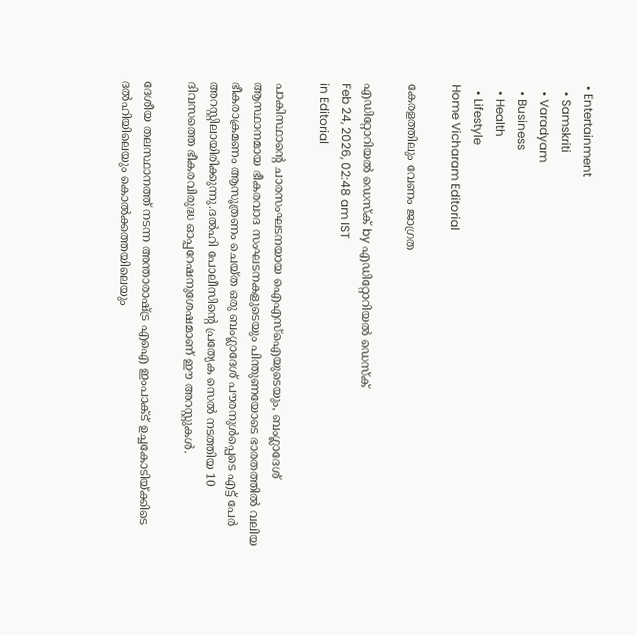• Entertainment
  • Samskriti
  • Varadyam
  • Business
  • Health
  • Lifestyle
Home Vicharam Editorial

കേരളത്തിലും വേണം ജാഗ്രത

എഡിറ്റോറിയൽ ഡെസ്ക് by എഡിറ്റോറിയൽ ഡെസ്ക്
Feb 24, 2026, 02:48 am IST
in Editorial

പാകിസ്ഥാന്റെ ചാരസംഘടനയായ ഐഎസ്ഐയുടെയും, ബംഗ്ലാദേശ് ആസ്ഥാനമായ ഭീകരവാദ സംഘടനകളുടെയും പിന്തുണയോടെ ഭാരതത്തില്‍ വലിയ ഭീകരാക്രമണം ആസൂത്രണം ചെയ്ത ഒരു ബംഗ്ലാദേശ് പൗരനുള്‍പ്പെടെ എട്ട് പേര്‍ അറസ്റ്റിലായിരിക്കുന്നു.ദല്‍ഹി പോലീസിന്റെ പ്രത്യേക സെല്‍ നടത്തിയ 10 ദിവസത്തെ ഭീകരവിരുദ്ധ ഓപ്പറേഷനുശേഷമാണ് ഈ അറസ്റ്റുകള്‍.

ദേശീയ തലസ്ഥാനത്ത് നടന്ന അന്താരാഷ്‌ട്ര എഐ ഇംപാക്ട് ഉച്ചകോടിയ്‌ക്കിടെ ദല്‍ഹിയിലെയും കൊല്‍ക്കത്തയിലെയും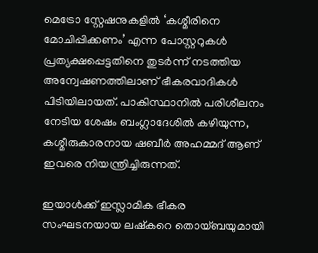മെട്രോ സ്റ്റേഷനുകളില്‍ ‘കശ്മീരിനെ മോചിപ്പിക്കണം’ എന്ന പോസ്റ്ററുകള്‍ പ്രത്യക്ഷപ്പെട്ടതിനെ തുടര്‍ന്ന് നടത്തിയ അന്വേഷണത്തിലാണ് ഭീകരവാദികള്‍ പിടിയിലായത്. പാകിസ്ഥാനില്‍ പരിശീലനം നേടിയ ശേഷം ബംഗ്ലാദേശില്‍ കഴിയുന്ന, കശ്മീരുകാരനായ ഷബീര്‍ അഹമ്മദ് ആണ് ഇവരെ നിയന്ത്രിച്ചിരുന്നത്.

ഇയാള്‍ക്ക് ഇസ്ലാമിക ഭീകര സംഘടനയായ ലഷ്‌കറെ തൊയ്ബയുമായി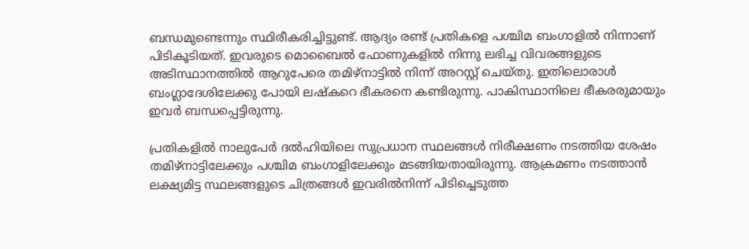ബന്ധമുണ്ടെന്നും സ്ഥിരീകരിച്ചിട്ടുണ്ട്. ആദ്യം രണ്ട് പ്രതികളെ പശ്ചിമ ബംഗാളില്‍ നിന്നാണ് പിടികൂടിയത്. ഇവരുടെ മൊബൈല്‍ ഫോണുകളില്‍ നിന്നു ലഭിച്ച വിവരങ്ങളുടെ അടിസ്ഥാനത്തില്‍ ആറുപേരെ തമിഴ്നാട്ടില്‍ നിന്ന് അറസ്റ്റ് ചെയ്തു. ഇതിലൊരാള്‍ ബംഗ്ലാദേശിലേക്കു പോയി ലഷ്‌കറെ ഭീകരനെ കണ്ടിരുന്നു. പാകിസ്ഥാനിലെ ഭീകരരുമായും ഇവര്‍ ബന്ധപ്പെട്ടിരുന്നു.

പ്രതികളില്‍ നാലുപേര്‍ ദല്‍ഹിയിലെ സുപ്രധാന സ്ഥലങ്ങള്‍ നിരീക്ഷണം നടത്തിയ ശേഷം തമിഴ്നാട്ടിലേക്കും പശ്ചിമ ബംഗാളിലേക്കും മടങ്ങിയതായിരുന്നു. ആക്രമണം നടത്താന്‍ ലക്ഷ്യമിട്ട സ്ഥലങ്ങളുടെ ചിത്രങ്ങള്‍ ഇവരില്‍നിന്ന് പിടിച്ചെടുത്ത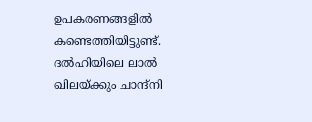ഉപകരണങ്ങളില്‍ കണ്ടെത്തിയിട്ടുണ്ട്. ദല്‍ഹിയിലെ ലാല്‍ ഖിലയ്‌ക്കും ചാന്ദ്നി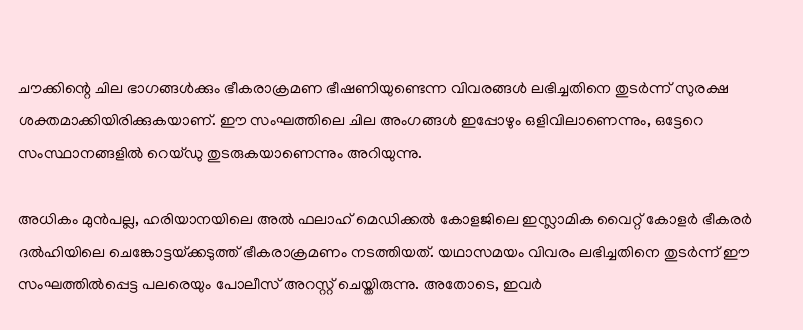ചൗക്കിന്റെ ചില ഭാഗങ്ങള്‍ക്കും ഭീകരാക്രമണ ഭീഷണിയുണ്ടെന്ന വിവരങ്ങള്‍ ലഭിച്ചതിനെ തുടര്‍ന്ന് സുരക്ഷ ശക്തമാക്കിയിരിക്കുകയാണ്. ഈ സംഘത്തിലെ ചില അംഗങ്ങള്‍ ഇപ്പോഴും ഒളിവിലാണെന്നും, ഒട്ടേറെ സംസ്ഥാനങ്ങളില്‍ റെയ്ഡു തുടരുകയാണെന്നും അറിയുന്നു.

അധികം മുന്‍പല്ല, ഹരിയാനയിലെ അല്‍ ഫലാഹ് മെഡിക്കല്‍ കോളജിലെ ഇസ്ലാമിക വൈറ്റ് കോളര്‍ ഭീകരര്‍ ദല്‍ഹിയിലെ ചെങ്കോട്ടയ്‌ക്കടുത്ത് ഭീകരാക്രമണം നടത്തിയത്. യഥാസമയം വിവരം ലഭിച്ചതിനെ തുടര്‍ന്ന് ഈ സംഘത്തില്‍പ്പെട്ട പലരെയും പോലീസ് അറസ്റ്റ് ചെയ്തിരുന്നു. അതോടെ, ഇവര്‍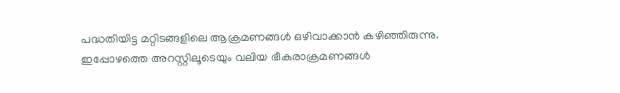പദ്ധതിയിട്ട മറ്റിടങ്ങളിലെ ആക്രമണങ്ങള്‍ ഒഴിവാക്കാന്‍ കഴിഞ്ഞിരുന്നു. ഇപ്പോഴത്തെ അറസ്റ്റിലൂടെയും വലിയ ഭീകരാക്രമണങ്ങള്‍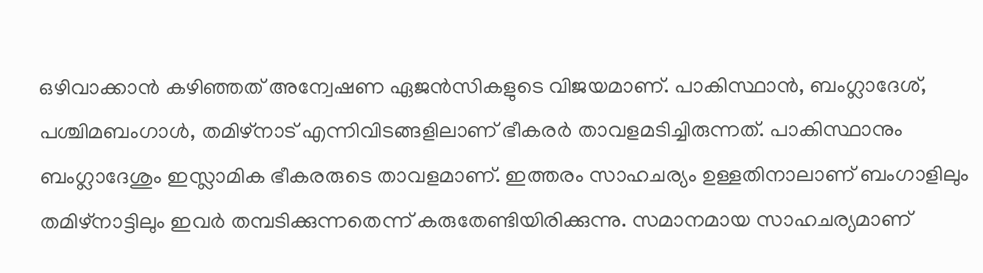ഒഴിവാക്കാന്‍ കഴിഞ്ഞത് അന്വേഷണ ഏജന്‍സികളുടെ വിജയമാണ്. പാകിസ്ഥാന്‍, ബംഗ്ലാദേശ്, പശ്ചിമബംഗാള്‍, തമിഴ്നാട് എന്നിവിടങ്ങളിലാണ് ഭീകരര്‍ താവളമടിച്ചിരുന്നത്. പാകിസ്ഥാനും ബംഗ്ലാദേശും ഇസ്ലാമിക ഭീകരരുടെ താവളമാണ്. ഇത്തരം സാഹചര്യം ഉള്ളതിനാലാണ് ബംഗാളിലും തമിഴ്നാട്ടിലും ഇവര്‍ തമ്പടിക്കുന്നതെന്ന് കരുതേണ്ടിയിരിക്കുന്നു. സമാനമായ സാഹചര്യമാണ്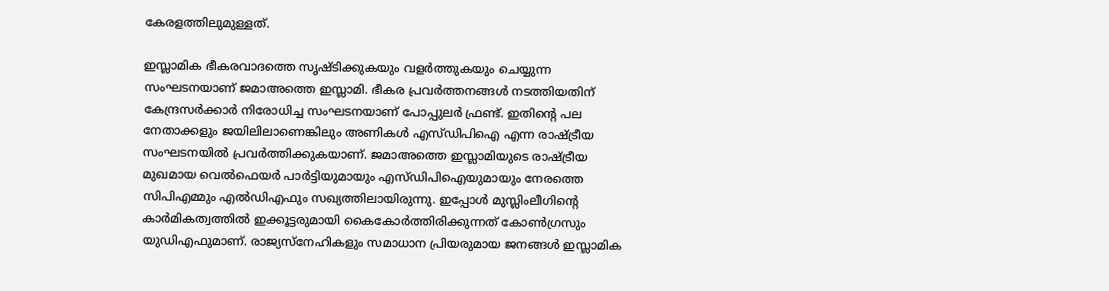കേരളത്തിലുമുള്ളത്.

ഇസ്ലാമിക ഭീകരവാദത്തെ സൃഷ്ടിക്കുകയും വളര്‍ത്തുകയും ചെയ്യുന്ന സംഘടനയാണ് ജമാഅത്തെ ഇസ്ലാമി. ഭീകര പ്രവര്‍ത്തനങ്ങള്‍ നടത്തിയതിന് കേന്ദ്രസര്‍ക്കാര്‍ നിരോധിച്ച സംഘടനയാണ് പോപ്പുലര്‍ ഫ്രണ്ട്. ഇതിന്റെ പല നേതാക്കളും ജയിലിലാണെങ്കിലും അണികള്‍ എസ്ഡിപിഐ എന്ന രാഷ്‌ട്രീയ സംഘടനയില്‍ പ്രവര്‍ത്തിക്കുകയാണ്. ജമാഅത്തെ ഇസ്ലാമിയുടെ രാഷ്‌ട്രീയ മുഖമായ വെല്‍ഫെയര്‍ പാര്‍ട്ടിയുമായും എസ്ഡിപിഐയുമായും നേരത്തെ സിപിഎമ്മും എല്‍ഡിഎഫും സഖ്യത്തിലായിരുന്നു. ഇപ്പോള്‍ മുസ്ലിംലീഗിന്റെ കാര്‍മികത്വത്തില്‍ ഇക്കൂട്ടരുമായി കൈകോര്‍ത്തിരിക്കുന്നത് കോണ്‍ഗ്രസും യുഡിഎഫുമാണ്. രാജ്യസ്നേഹികളും സമാധാന പ്രിയരുമായ ജനങ്ങള്‍ ഇസ്ലാമിക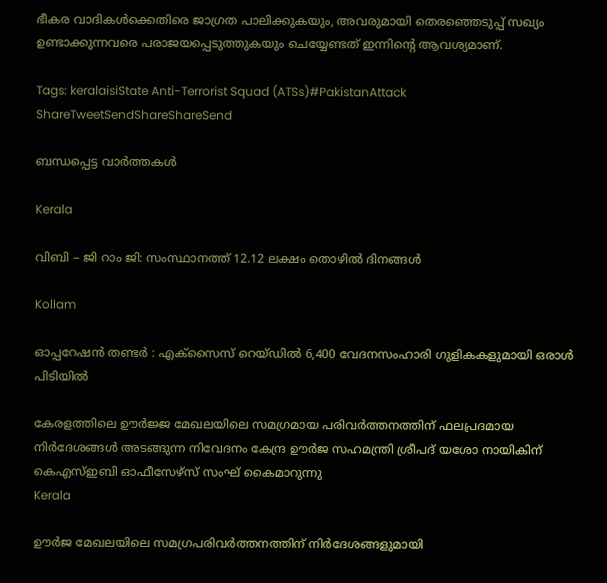ഭീകര വാദികള്‍ക്കെതിരെ ജാഗ്രത പാലിക്കുകയും, അവരുമായി തെരഞ്ഞെടുപ്പ് സഖ്യം ഉണ്ടാക്കുന്നവരെ പരാജയപ്പെടുത്തുകയും ചെയ്യേണ്ടത് ഇന്നിന്റെ ആവശ്യമാണ്.

Tags: keralaisiState Anti-Terrorist Squad (ATSs)#PakistanAttack
ShareTweetSendShareShareSend

ബന്ധപ്പെട്ട വാര്‍ത്തകള്‍

Kerala

വിബി – ജി റാം ജി: സംസ്ഥാനത്ത് 12.12 ലക്ഷം തൊഴില്‍ ദിനങ്ങള്‍

Kollam

ഓപ്പറേഷൻ തണ്ടർ : എക്സൈസ് റെയ്ഡിൽ 6,400 വേദനസംഹാരി ഗുളികകളുമായി ഒരാള്‍ പിടിയില്‍

കേരളത്തിലെ ഊര്‍ജ്ജ മേഖലയിലെ സമഗ്രമായ പരിവര്‍ത്തനത്തിന് ഫലപ്രദമായ നിര്‍ദേശങ്ങള്‍ അടങ്ങുന്ന നിവേദനം കേന്ദ്ര ഊര്‍ജ സഹമന്ത്രി ശ്രീപദ് യശോ നായികിന് കെഎസ്ഇബി ഓഫീസേഴ്‌സ് സംഘ് കൈമാറുന്നു
Kerala

ഊര്‍ജ മേഖലയിലെ സമഗ്രപരിവര്‍ത്തനത്തിന് നിര്‍ദേശങ്ങളുമായി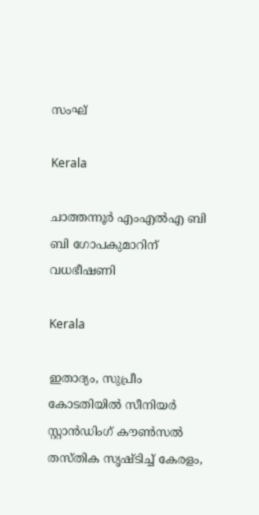സംഘ്

Kerala

ചാത്തന്നൂര്‍ എംഎല്‍എ ബി ബി ഗോപകുമാറിന് വധഭീഷണി

Kerala

ഇതാദ്യം, സുപ്രീം കോടതിയില്‍ സീനിയര്‍ സ്റ്റാന്‍ഡിംഗ് കൗണ്‍സല്‍ തസ്തിക സൃഷ്ടിച്ച് കേരളം,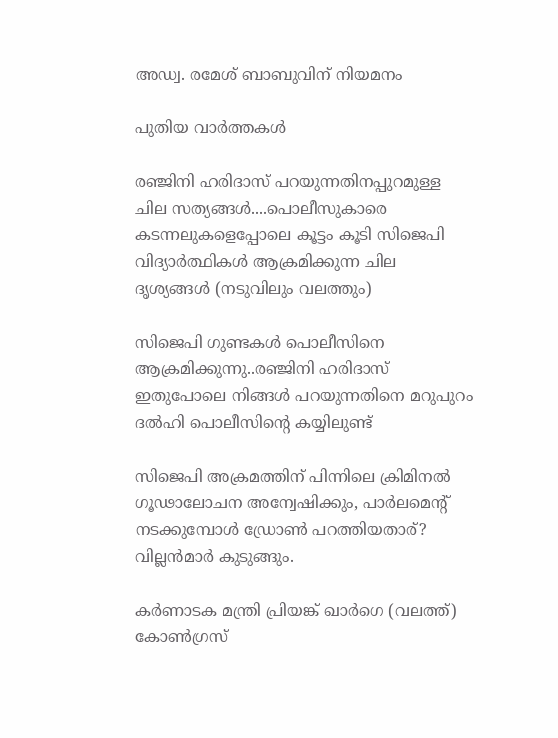അഡ്വ. രമേശ് ബാബുവിന് നിയമനം

പുതിയ വാര്‍ത്തകള്‍

രഞ്ജിനി ഹരിദാസ് പറയുന്നതിനപ്പുറമുള്ള ചില സത്യങ്ങള്‍....പൊലീസുകാരെ കടന്നലുകളെപ്പോലെ കൂട്ടം കൂടി സിജെപി വിദ്യാര്‍ത്ഥികള്‍ ആക്രമിക്കുന്ന ചില ദൃശ്യങ്ങള്‍ (നടുവിലും വലത്തും)

സിജെപി ഗുണ്ടകള്‍ പൊലീസിനെ ആക്രമിക്കുന്നു..രഞ്ജിനി ഹരിദാസ് ഇതുപോലെ നിങ്ങള്‍ പറയുന്നതിനെ മറുപുറം ദല്‍ഹി പൊലീസിന്റെ കയ്യിലുണ്ട്

സിജെപി അക്രമത്തിന് പിന്നിലെ ക്രിമിനൽ ഗൂഢാലോചന അന്വേഷിക്കും, പാര്‍ലമെന്‍റ് നടക്കുമ്പോള്‍ ഡ്രോണ്‍ പറത്തിയതാര്? വില്ലന്‍മാര്‍ കുടുങ്ങും.

കർണാടക മന്ത്രി പ്രിയങ്ക് ഖാർഗെ (വലത്ത്) കോൺഗ്രസ്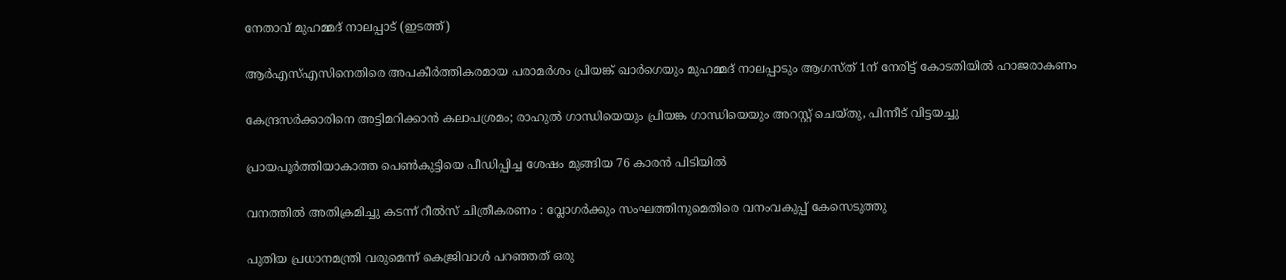നേതാവ് മുഹമ്മദ് നാലപ്പാട് (ഇടത്ത്)

ആര്‍എസ്എസിനെതിരെ അപകീര്‍ത്തികരമായ പരാമര്‍ശം പ്രിയങ്ക് ഖാര്‍ഗെയും മുഹമ്മദ് നാലപ്പാടും ആഗസ്ത് 1ന് നേരിട്ട് കോടതിയില്‍ ഹാജരാകണം

കേന്ദ്രസര്‍ക്കാരിനെ അട്ടിമറിക്കാന്‍ കലാപശ്രമം; രാഹുല്‍ ഗാന്ധിയെയും പ്രിയങ്ക ഗാന്ധിയെയും അറസ്റ്റ് ചെയ്തു, പിന്നീട് വിട്ടയച്ചു

പ്രായപൂര്‍ത്തിയാകാത്ത പെണ്‍കുട്ടിയെ പീഡിപ്പിച്ച ശേഷം മുങ്ങിയ 76 കാരന്‍ പിടിയില്‍

വനത്തില്‍ അതിക്രമിച്ചു കടന്ന് റീല്‍സ് ചിത്രീകരണം : വ്ലോഗര്‍ക്കും സംഘത്തിനുമെതിരെ വനംവകുപ്പ് കേസെടുത്തു

പുതിയ പ്രധാനമന്ത്രി വരുമെന്ന് കെജ്രിവാൾ പറഞ്ഞത് ഒരു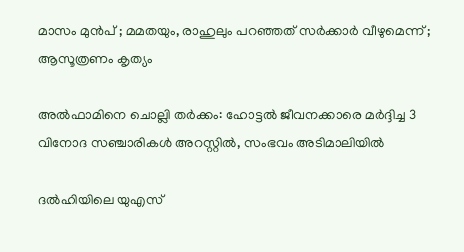മാസം മുൻപ് ; മമതയും, രാഹുലും പറഞ്ഞത് സർക്കാർ വീഴുമെന്ന് ; ആസൂത്രണം കൃത്യം

അല്‍ഫാമിനെ ചൊല്ലി തര്‍ക്കം: ഹോട്ടല്‍ ജീവനക്കാരെ മര്‍ദ്ദിച്ച 3 വിനോദ സഞ്ചാരികള്‍ അറസ്റ്റില്‍, സംഭവം അടിമാലിയില്‍

ദല്‍ഹിയിലെ യുഎസ്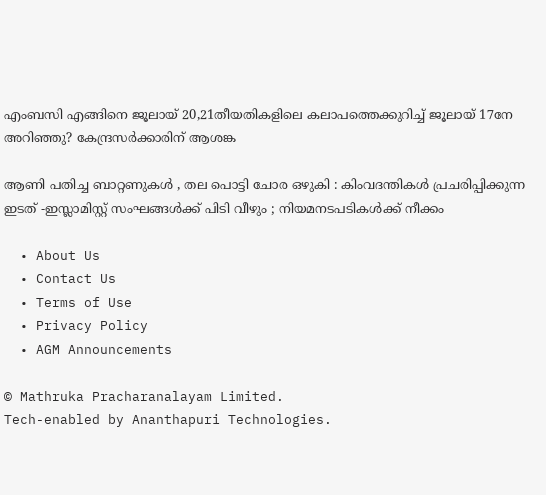എംബസി എങ്ങിനെ ജൂലായ് 20,21തീയതികളിലെ കലാപത്തെക്കുറിച്ച് ജൂലായ് 17നേ അറിഞ്ഞു? കേന്ദ്രസര്‍ക്കാരിന് ആശങ്ക

ആണി പതിച്ച ബാറ്റണുകൾ , തല പൊട്ടി ചോര ഒഴുകി : കിംവദന്തികൾ പ്രചരിപ്പിക്കുന്ന ഇടത് -ഇസ്ലാമിസ്റ്റ് സംഘങ്ങൾക്ക് പിടി വീഴും ; നിയമനടപടികൾക്ക് നീക്കം

  • About Us
  • Contact Us
  • Terms of Use
  • Privacy Policy
  • AGM Announcements

© Mathruka Pracharanalayam Limited.
Tech-enabled by Ananthapuri Technologies.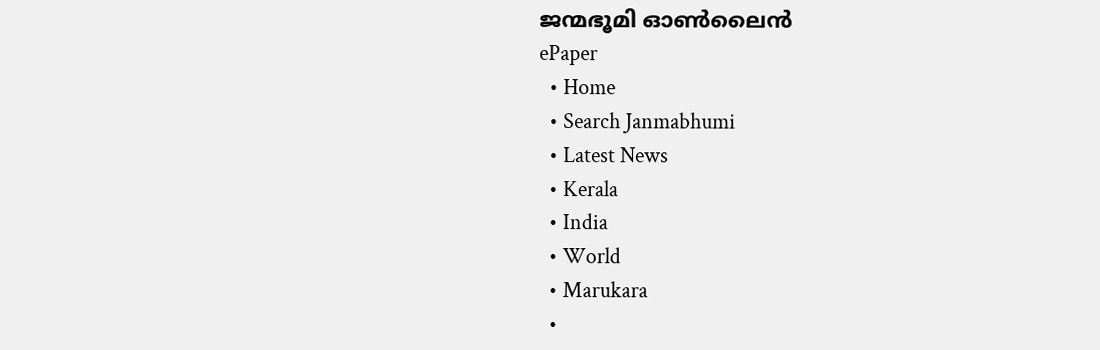ജന്മഭൂമി ഓണ്‍ലൈന്‍
ePaper
  • Home
  • Search Janmabhumi
  • Latest News
  • Kerala
  • India
  • World
  • Marukara
  •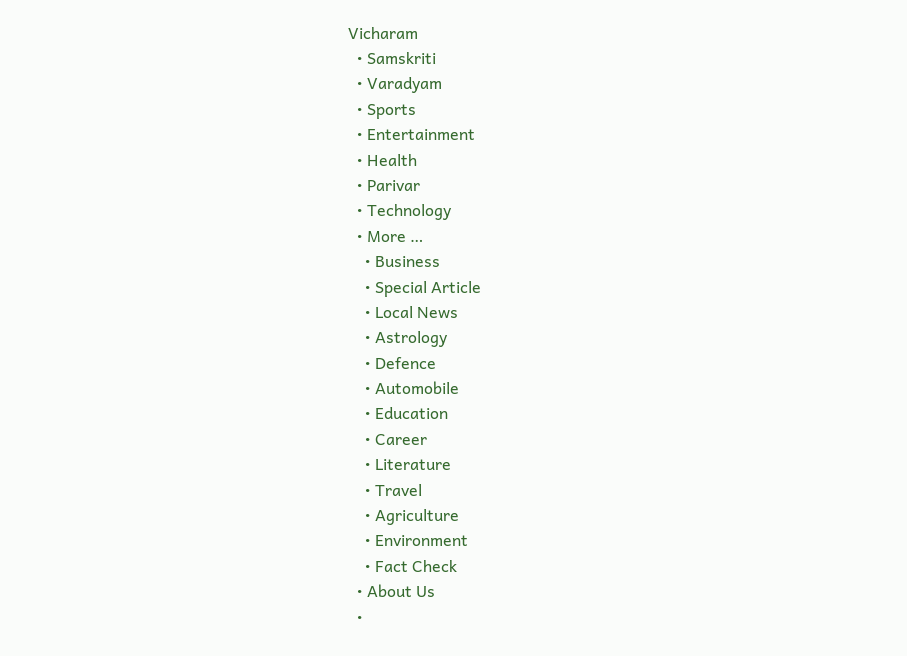Vicharam
  • Samskriti
  • Varadyam
  • Sports
  • Entertainment
  • Health
  • Parivar
  • Technology
  • More …
    • Business
    • Special Article
    • Local News
    • Astrology
    • Defence
    • Automobile
    • Education
    • Career
    • Literature
    • Travel
    • Agriculture
    • Environment
    • Fact Check
  • About Us
  •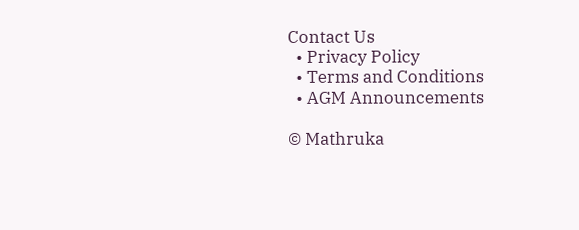Contact Us
  • Privacy Policy
  • Terms and Conditions
  • AGM Announcements

© Mathruka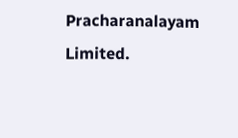Pracharanalayam Limited.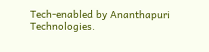Tech-enabled by Ananthapuri Technologies.